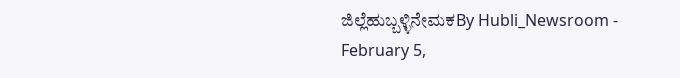ಜಿಲ್ಲೆಹುಬ್ಬಳ್ಳಿನೇಮಕBy Hubli_Newsroom - February 5,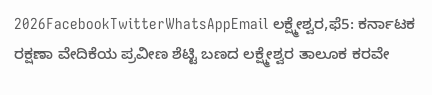2026FacebookTwitterWhatsAppEmail ಲಕ್ಷ್ಮೇಶ್ವರ,ಫೆ5: ಕರ್ನಾಟಕ ರಕ್ಷಣಾ ವೇದಿಕೆಯ ಪ್ರವೀಣ ಶೆಟ್ಟಿ ಬಣದ ಲಕ್ಷ್ಮೇಶ್ವರ ತಾಲೂಕ ಕರವೇ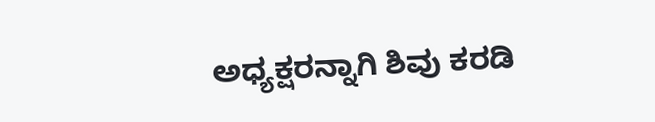ಅಧ್ಯಕ್ಷರನ್ನಾಗಿ ಶಿವು ಕರಡಿ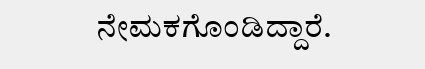ನೇಮಕಗೊಂಡಿದ್ದಾರೆ.